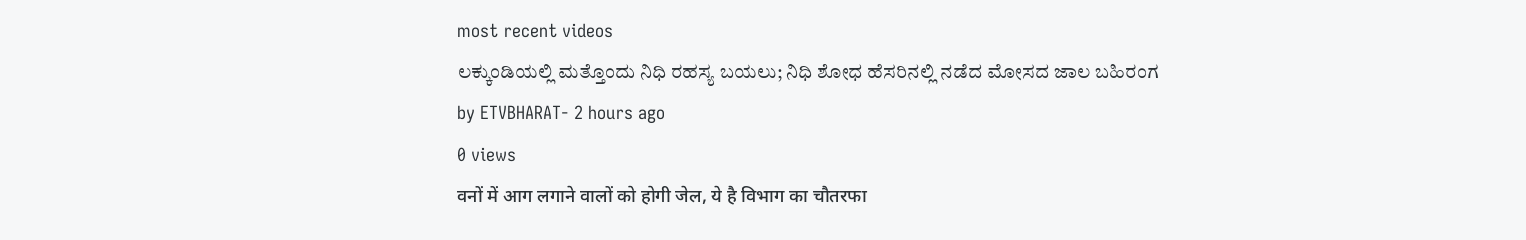most recent videos
ಲಕ್ಕುಂಡಿಯಲ್ಲಿ ಮತ್ತೊಂದು ನಿಧಿ ರಹಸ್ಯ ಬಯಲು; ನಿಧಿ ಶೋಧ ಹೆಸರಿನಲ್ಲಿ ನಡೆದ ಮೋಸದ ಜಾಲ ಬಹಿರಂಗ
by ETVBHARAT- 2 hours ago
0 views
वनों में आग लगाने वालों को होगी जेल, ये है विभाग का चौतरफा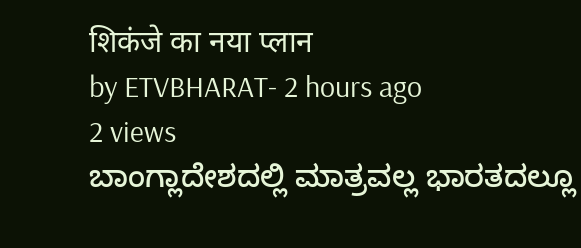शिकंजे का नया प्लान
by ETVBHARAT- 2 hours ago
2 views
ಬಾಂಗ್ಲಾದೇಶದಲ್ಲಿ ಮಾತ್ರವಲ್ಲ ಭಾರತದಲ್ಲೂ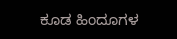ಕೂಡ ಹಿಂದೂಗಳ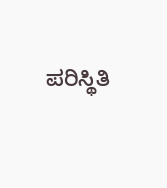ಪರಿಸ್ಥಿತಿ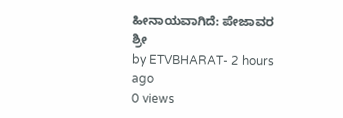ಹೀನಾಯವಾಗಿದೆ: ಪೇಜಾವರ ಶ್ರೀ
by ETVBHARAT- 2 hours ago
0 views